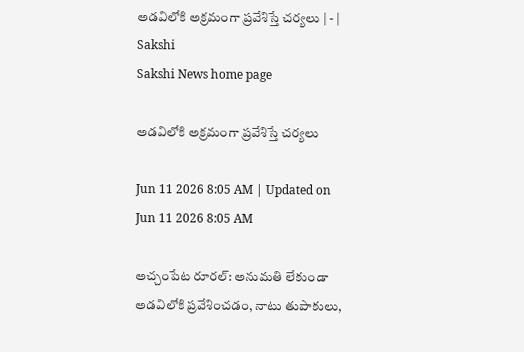అడవిలోకి అక్రమంగా ప్రవేశిస్తే చర్యలు | - | Sakshi
Sakshi News home page

అడవిలోకి అక్రమంగా ప్రవేశిస్తే చర్యలు

Jun 11 2026 8:05 AM | Updated on Jun 11 2026 8:05 AM

అచ్చంపేట రూరల్‌: అనుమతి లేకుండా అడవిలోకి ప్రవేశించడం, నాటు తుపాకులు,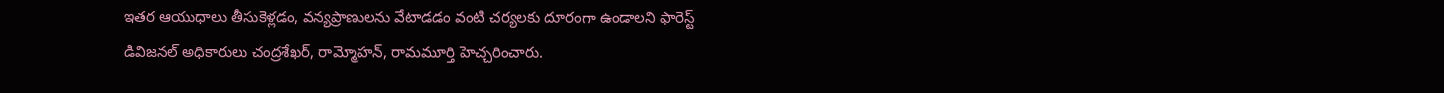ఇతర ఆయుధాలు తీసుకెళ్లడం, వన్యప్రాణులను వేటాడడం వంటి చర్యలకు దూరంగా ఉండాలని ఫారెస్ట్‌ డివిజనల్‌ అధికారులు చంద్రశేఖర్‌, రామ్మోహన్‌, రామమూర్తి హెచ్చరించారు.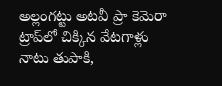అల్లంగట్టు అటవీ ప్రా కెమెరా ట్రాప్‌లో చిక్కిన వేటగాళ్లు నాటు తుపాకి,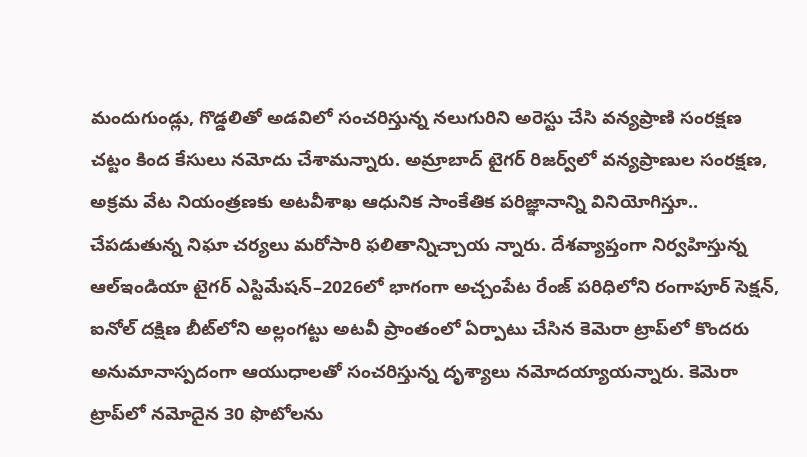మందుగుండ్లు, గొడ్డలితో అడవిలో సంచరిస్తున్న నలుగురిని అరెస్టు చేసి వన్యప్రాణి సంరక్షణ చట్టం కింద కేసులు నమోదు చేశామన్నారు. అమ్రాబాద్‌ టైగర్‌ రిజర్వ్‌లో వన్యప్రాణుల సంరక్షణ, అక్రమ వేట నియంత్రణకు అటవీశాఖ ఆధునిక సాంకేతిక పరిజ్ఞానాన్ని వినియోగిస్తూ.. చేపడుతున్న నిఘా చర్యలు మరోసారి ఫలితాన్నిచ్చాయ న్నారు. దేశవ్యాప్తంగా నిర్వహిస్తున్న ఆల్‌ఇండియా టైగర్‌ ఎస్టిమేషన్‌–2026లో భాగంగా అచ్చంపేట రేంజ్‌ పరిధిలోని రంగాపూర్‌ సెక్షన్‌, ఐనోల్‌ దక్షిణ బీట్‌లోని అల్లంగట్టు అటవీ ప్రాంతంలో ఏర్పాటు చేసిన కెమెరా ట్రాప్‌లో కొందరు అనుమానాస్పదంగా ఆయుధాలతో సంచరిస్తున్న దృశ్యాలు నమోదయ్యాయన్నారు. కెమెరా ట్రాప్‌లో నమోదైన 30 ఫొటోలను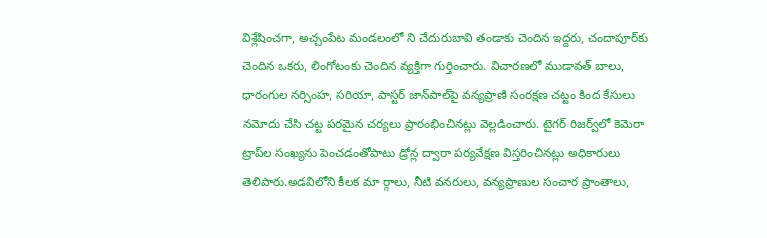విశ్లేషించగా, అచ్చంపేట మండలంలో ని చేదురుబావి తండాకు చెందిన ఇద్దరు, చందాపూర్‌కు చెందిన ఒకరు, లింగోటంకు చెందిన వ్యక్తిగా గుర్తించారు. విచారణలో ముడావత్‌ బాలు, ధారంగుల నర్సింహ, సరియా, పాస్టర్‌ జాన్‌పాల్‌పై వన్యప్రాణి సంరక్షణ చట్టం కింద కేసులు నమోదు చేసి చట్ట పరమైన చర్యలు ప్రారంభించినట్లు వెల్లడించారు. టైగర్‌ రిజర్వ్‌లో కెమెరా ట్రాప్‌ల సంఖ్యను పెంచడంతోపాటు డ్రోన్ల ద్వారా పర్యవేక్షణ విస్తరించినట్లు అధికారులు తెలిపారు.అడవిలోని కీలక మా ర్గాలు, నీటి వనరులు, వన్యప్రాణుల సంచార ప్రాంతాలు,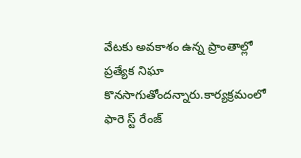వేటకు అవకాశం ఉన్న ప్రాంతాల్లో ప్రత్యేక నిఘా కొనసాగుతోందన్నారు.కార్యక్రమంలో ఫారె స్ట్‌ రేంజ్‌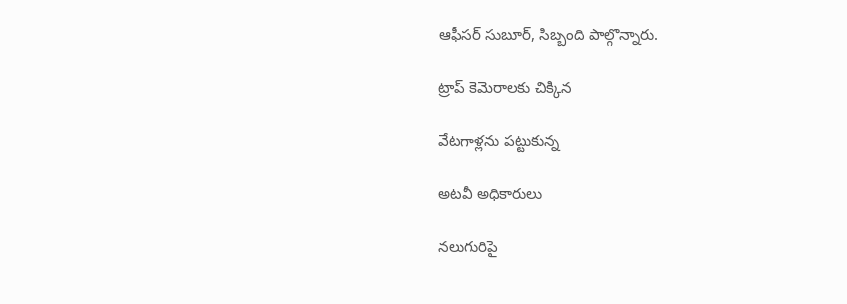ఆఫీసర్‌ సుబూర్‌, సిబ్బంది పాల్గొన్నారు.

ట్రాప్‌ కెమెరాలకు చిక్కిన

వేటగాళ్లను పట్టుకున్న

అటవీ అధికారులు

నలుగురిపై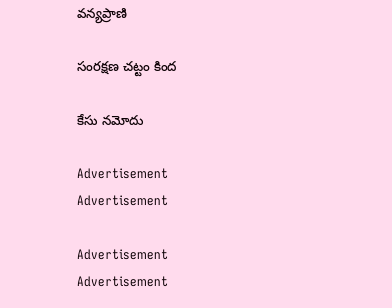వన్యప్రాణి

సంరక్షణ చట్టం కింద

కేసు నమోదు

Advertisement
Advertisement

Advertisement
Advertisement